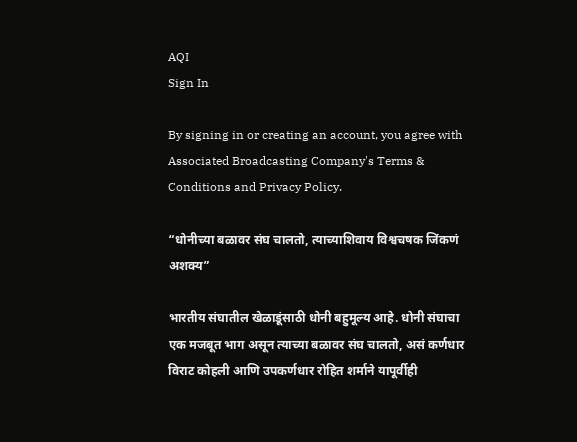AQI
Sign In

By signing in or creating an account, you agree with Associated Broadcasting Company's Terms & Conditions and Privacy Policy.

“धोनीच्या बळावर संघ चालतो, त्याच्याशिवाय विश्वचषक जिंकणं अशक्य”

भारतीय संघातील खेळाडूंसाठी धोनी बहुमूल्य आहे. धोनी संघाचा एक मजबूत भाग असून त्याच्या बळावर संघ चालतो, असं कर्णधार विराट कोहली आणि उपकर्णधार रोहित शर्माने यापूर्वीही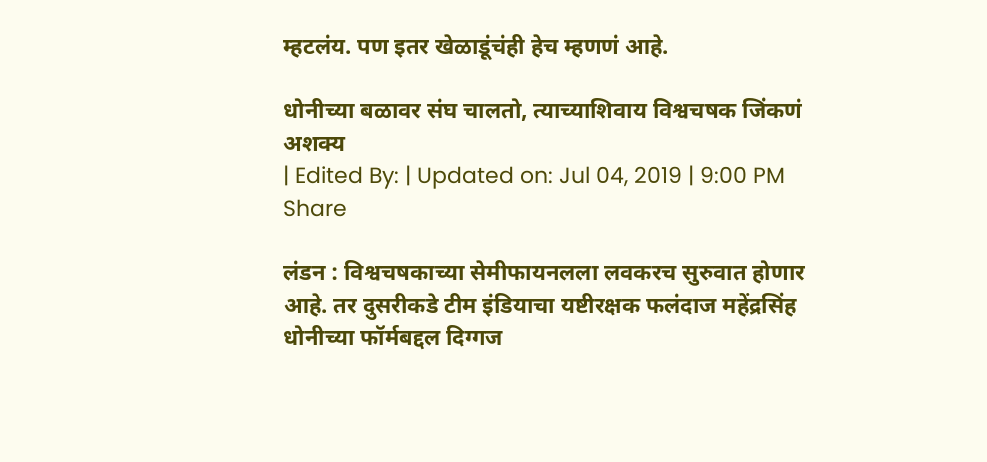म्हटलंय. पण इतर खेळाडूंचंही हेच म्हणणं आहे.

धोनीच्या बळावर संघ चालतो, त्याच्याशिवाय विश्वचषक जिंकणं अशक्य
| Edited By: | Updated on: Jul 04, 2019 | 9:00 PM
Share

लंडन : विश्वचषकाच्या सेमीफायनलला लवकरच सुरुवात होणार आहे. तर दुसरीकडे टीम इंडियाचा यष्टीरक्षक फलंदाज महेंद्रसिंह धोनीच्या फॉर्मबद्दल दिग्गज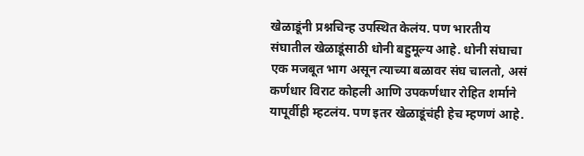खेळाडूंनी प्रश्नचिन्ह उपस्थित केलंय. पण भारतीय संघातील खेळाडूंसाठी धोनी बहुमूल्य आहे. धोनी संघाचा एक मजबूत भाग असून त्याच्या बळावर संघ चालतो, असं कर्णधार विराट कोहली आणि उपकर्णधार रोहित शर्माने यापूर्वीही म्हटलंय. पण इतर खेळाडूंचंही हेच म्हणणं आहे.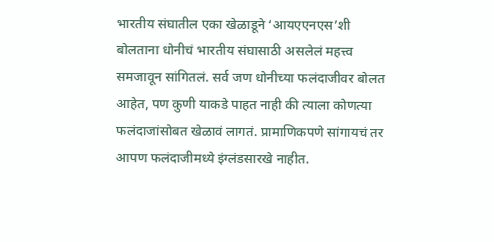भारतीय संघातील एका खेळाडूने ‘आयएएनएस’शी बोलताना धोनीचं भारतीय संघासाठी असलेलं महत्त्व समजावून सांगितलं. सर्व जण धोनीच्या फलंदाजीवर बोलत आहेत, पण कुणी याकडे पाहत नाही की त्याला कोणत्या फलंदाजांसोबत खेळावं लागतं. प्रामाणिकपणे सांगायचं तर आपण फलंदाजीमध्ये इंग्लंडसारखे नाहीत.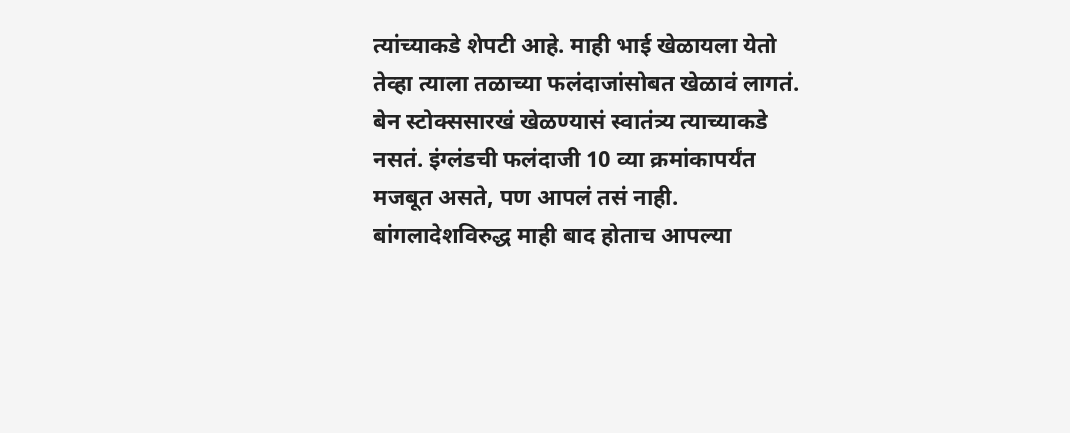त्यांच्याकडे शेपटी आहे. माही भाई खेळायला येतो तेव्हा त्याला तळाच्या फलंदाजांसोबत खेळावं लागतं. बेन स्टोक्ससारखं खेळण्यासं स्वातंत्र्य त्याच्याकडे नसतं. इंग्लंडची फलंदाजी 10 व्या क्रमांकापर्यंत मजबूत असते, पण आपलं तसं नाही. बांगलादेशविरुद्ध माही बाद होताच आपल्या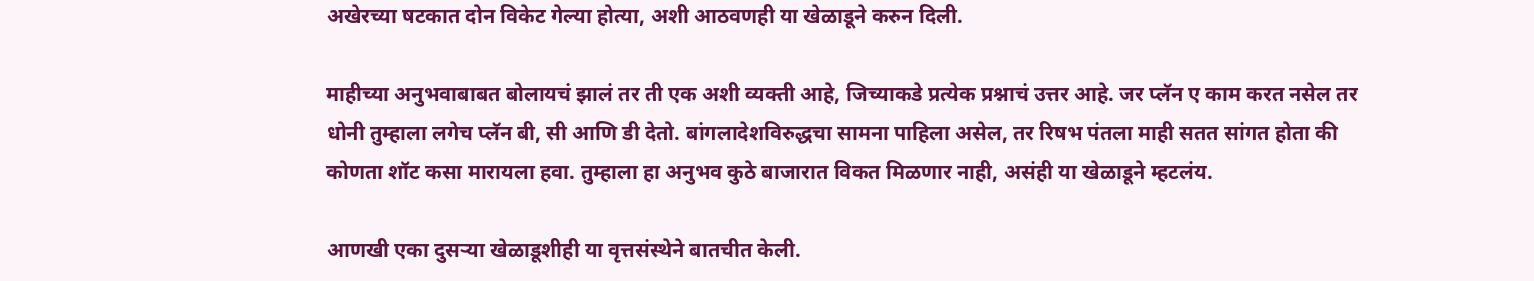अखेरच्या षटकात दोन विकेट गेल्या होत्या, अशी आठवणही या खेळाडूने करुन दिली.

माहीच्या अनुभवाबाबत बोलायचं झालं तर ती एक अशी व्यक्ती आहे, जिच्याकडे प्रत्येक प्रश्नाचं उत्तर आहे. जर प्लॅन ए काम करत नसेल तर धोनी तुम्हाला लगेच प्लॅन बी, सी आणि डी देतो. बांगलादेशविरुद्धचा सामना पाहिला असेल, तर रिषभ पंतला माही सतत सांगत होता की कोणता शॉट कसा मारायला हवा. तुम्हाला हा अनुभव कुठे बाजारात विकत मिळणार नाही, असंही या खेळाडूने म्हटलंय.

आणखी एका दुसऱ्या खेळाडूशीही या वृत्तसंस्थेने बातचीत केली.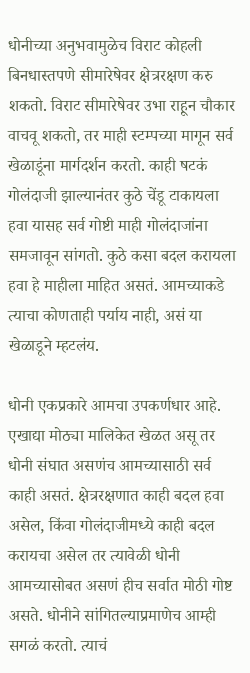धोनीच्या अनुभवामुळेच विराट कोहली बिनधास्तपणे सीमारेषेवर क्षेत्ररक्षण करु शकतो. विराट सीमारेषेवर उभा राहून चौकार वाचवू शकतो, तर माही स्टम्पच्या मागून सर्व खेळाडूंना मार्गदर्शन करतो. काही षटकं गोलंदाजी झाल्यानंतर कुठे चेंडू टाकायला हवा यासह सर्व गोष्टी माही गोलंदाजांना समजावून सांगतो. कुठे कसा बदल करायला हवा हे माहीला माहित असतं. आमच्याकडे त्याचा कोणताही पर्याय नाही, असं या खेळाडूने म्हटलंय.

धोनी एकप्रकारे आमचा उपकर्णधार आहे. एखाद्या मोठ्या मालिकेत खेळत असू तर धोनी संघात असणंच आमच्यासाठी सर्व काही असतं. क्षेत्ररक्षणात काही बदल हवा असेल, किंवा गोलंदाजीमध्ये काही बदल करायचा असेल तर त्यावेळी धोनी आमच्यासोबत असणं हीच सर्वात मोठी गोष्ट असते. धोनीने सांगितल्याप्रमाणेच आम्ही सगळं करतो. त्याचं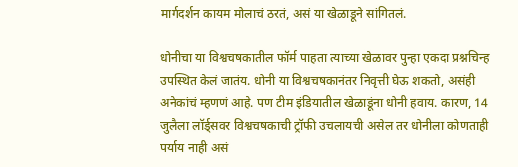मार्गदर्शन कायम मोलाचं ठरतं, असं या खेळाडूने सांगितलं.

धोनीचा या विश्वचषकातील फॉर्म पाहता त्याच्या खेळावर पुन्हा एकदा प्रश्नचिन्ह उपस्थित केलं जातंय. धोनी या विश्वचषकानंतर निवृत्ती घेऊ शकतो, असंही अनेकांचं म्हणणं आहे. पण टीम इंडियातील खेळाडूंना धोनी हवाय. कारण, 14 जुलैला लॉर्ड्सवर विश्वचषकाची ट्रॉफी उचलायची असेल तर धोनीला कोणताही पर्याय नाही असं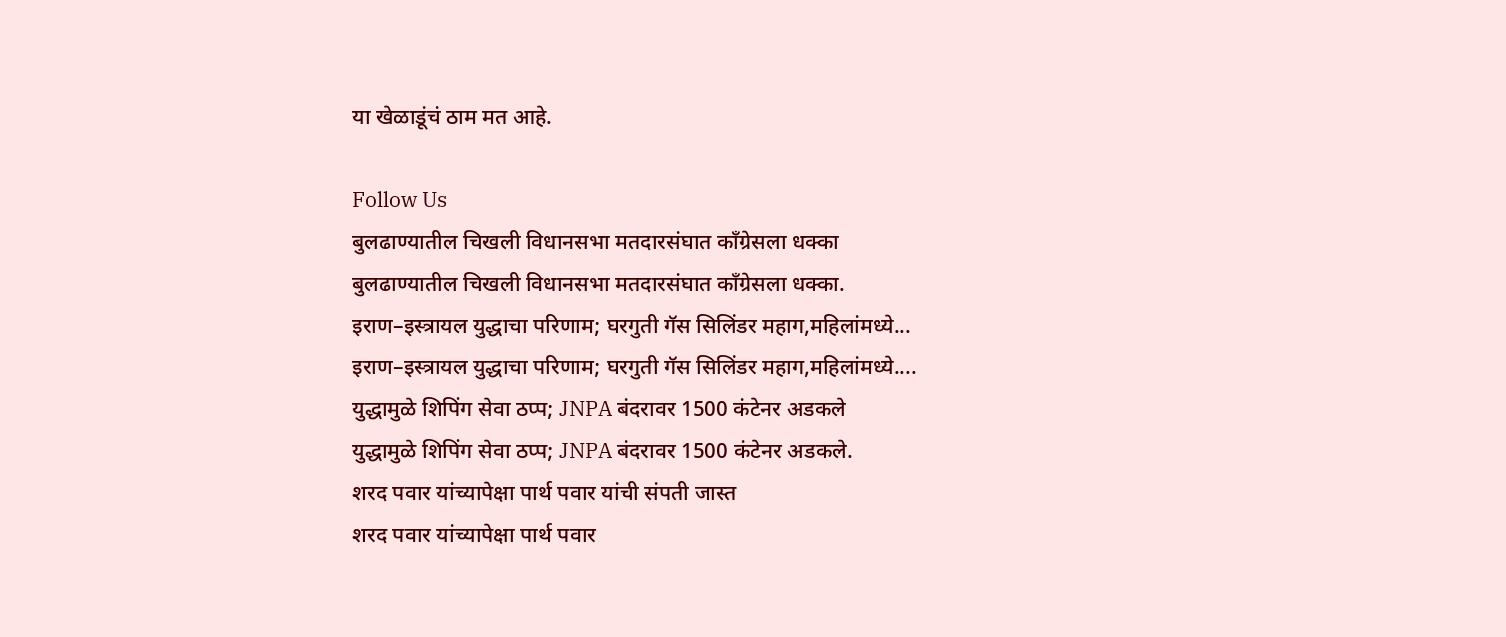या खेळाडूंचं ठाम मत आहे.

Follow Us
बुलढाण्यातील चिखली विधानसभा मतदारसंघात काँग्रेसला धक्का
बुलढाण्यातील चिखली विधानसभा मतदारसंघात काँग्रेसला धक्का.
इराण–इस्त्रायल युद्धाचा परिणाम; घरगुती गॅस सिलिंडर महाग,महिलांमध्ये...
इराण–इस्त्रायल युद्धाचा परिणाम; घरगुती गॅस सिलिंडर महाग,महिलांमध्ये....
युद्धामुळे शिपिंग सेवा ठप्प; JNPA बंदरावर 1500 कंटेनर अडकले
युद्धामुळे शिपिंग सेवा ठप्प; JNPA बंदरावर 1500 कंटेनर अडकले.
शरद पवार यांच्यापेक्षा पार्थ पवार यांची संपती जास्त
शरद पवार यांच्यापेक्षा पार्थ पवार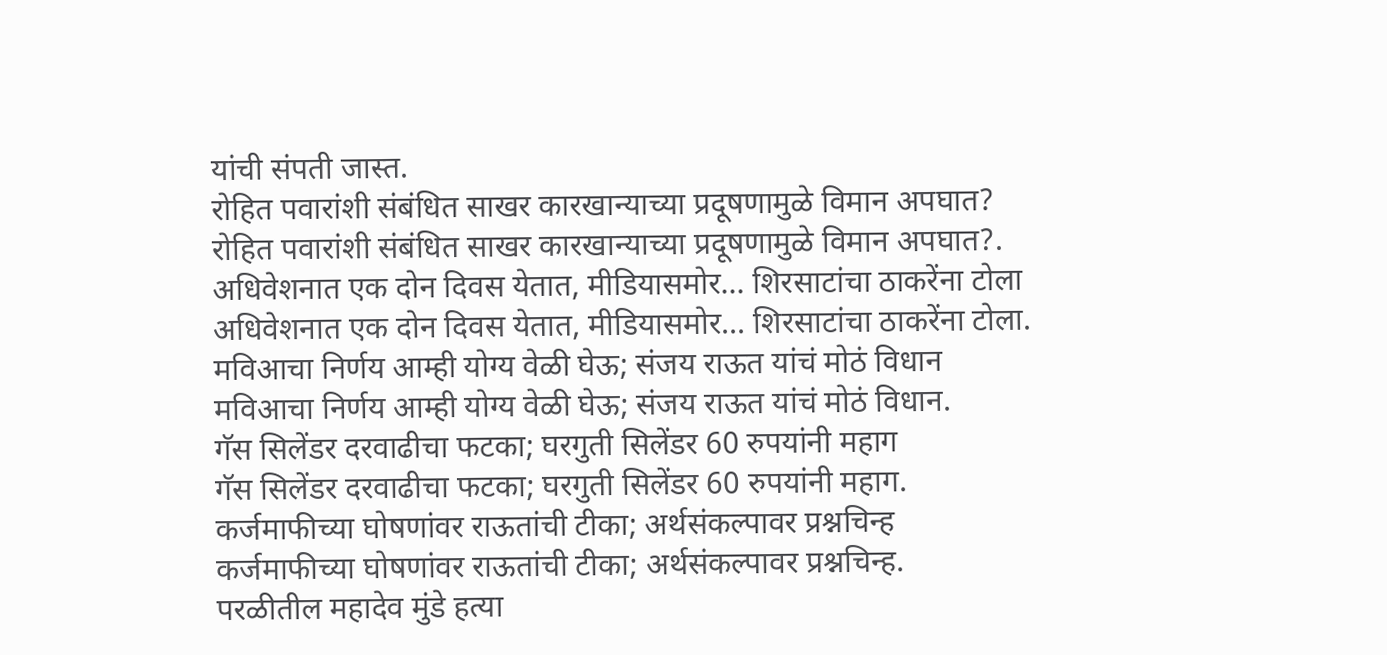यांची संपती जास्त.
रोहित पवारांशी संबंधित साखर कारखान्याच्या प्रदूषणामुळे विमान अपघात?
रोहित पवारांशी संबंधित साखर कारखान्याच्या प्रदूषणामुळे विमान अपघात?.
अधिवेशनात एक दोन दिवस येतात, मीडियासमोर... शिरसाटांचा ठाकरेंना टोला
अधिवेशनात एक दोन दिवस येतात, मीडियासमोर... शिरसाटांचा ठाकरेंना टोला.
मविआचा निर्णय आम्ही योग्य वेळी घेऊ; संजय राऊत यांचं मोठं विधान
मविआचा निर्णय आम्ही योग्य वेळी घेऊ; संजय राऊत यांचं मोठं विधान.
गॅस सिलेंडर दरवाढीचा फटका; घरगुती सिलेंडर 60 रुपयांनी महाग
गॅस सिलेंडर दरवाढीचा फटका; घरगुती सिलेंडर 60 रुपयांनी महाग.
कर्जमाफीच्या घोषणांवर राऊतांची टीका; अर्थसंकल्पावर प्रश्नचिन्ह
कर्जमाफीच्या घोषणांवर राऊतांची टीका; अर्थसंकल्पावर प्रश्नचिन्ह.
परळीतील महादेव मुंडे हत्या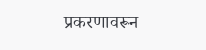प्रकरणावरून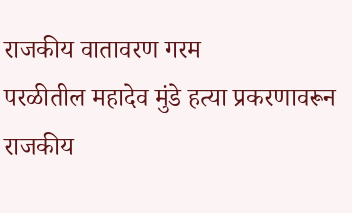राजकीय वातावरण गरम
परळीतील महादेव मुंडे हत्या प्रकरणावरून राजकीय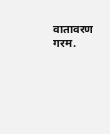वातावरण गरम.